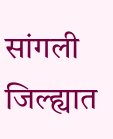सांगली जिल्ह्यात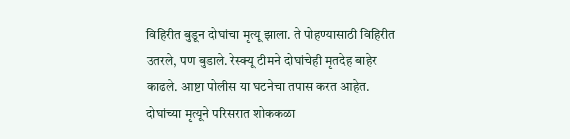विहिरीत बुडून दोघांचा मृत्यू झाला. ते पोहण्यासाठी विहिरीत उतरले, पण बुडाले. रेस्क्यू टीमने दोघांचेही मृतदेह बाहेर काढले. आष्टा पोलीस या घटनेचा तपास करत आहेत. दोघांच्या मृत्यूने परिसरात शोककळा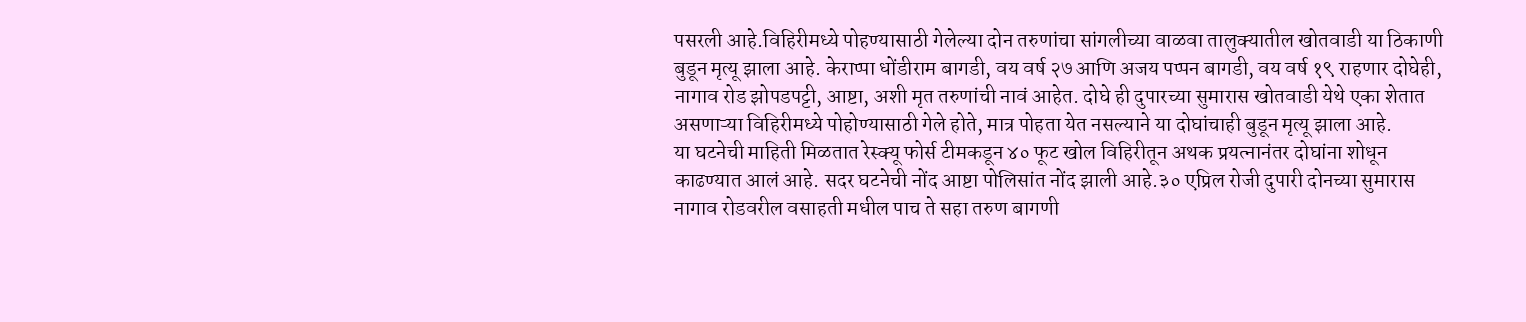पसरली आहे.विहिरीमध्ये पोहण्यासाठी गेलेल्या दोन तरुणांचा सांगलीच्या वाळवा तालुक्यातील खोतवाडी या ठिकाणी बुडून मृत्यू झाला आहे. केराप्पा धोंडीराम बागडी, वय वर्ष २७ आणि अजय पप्पन बागडी, वय वर्ष १९ राहणार दोघेही, नागाव रोड झोपडपट्टी, आष्टा, अशी मृत तरुणांची नावं आहेत. दोघे ही दुपारच्या सुमारास खोतवाडी येथे एका शेतात असणाऱ्या विहिरीमध्ये पोहोण्यासाठी गेले होते, मात्र पोहता येत नसल्याने या दोघांचाही बुडून मृत्यू झाला आहे.
या घटनेची माहिती मिळतात रेस्क्यू फोर्स टीमकडून ४० फूट खोल विहिरीतून अथक प्रयत्नानंतर दोघांना शोधून काढण्यात आलं आहे. सदर घटनेची नोंद आष्टा पोलिसांत नोंद झाली आहे.३० एप्रिल रोजी दुपारी दोनच्या सुमारास नागाव रोडवरील वसाहती मधील पाच ते सहा तरुण बागणी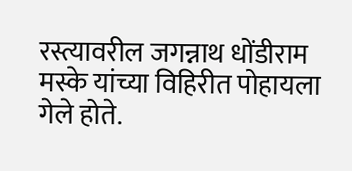रस्त्यावरील जगन्नाथ धोंडीराम मस्के यांच्या विहिरीत पोहायला गेले होते.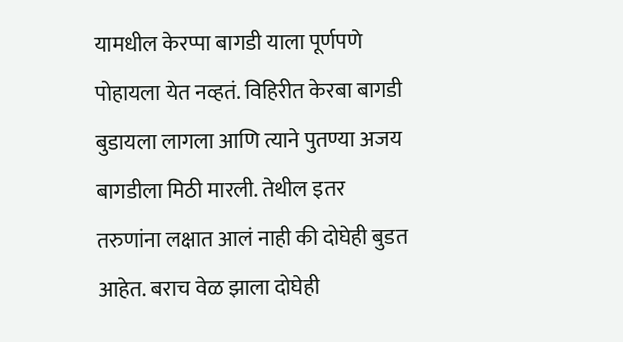यामधील केरप्पा बागडी याला पूर्णपणे पोहायला येत नव्हतं. विहिरीत केरबा बागडी बुडायला लागला आणि त्याने पुतण्या अजय बागडीला मिठी मारली. तेथील इतर तरुणांना लक्षात आलं नाही की दोघेही बुडत आहेत. बराच वेळ झाला दोघेही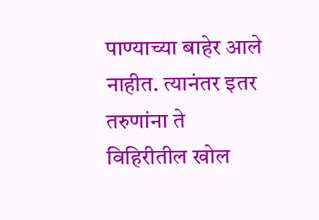पाण्याच्या बाहेर आले नाहीत. त्यानंतर इतर तरुणांना ते विहिरीतील खोल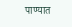पाण्यात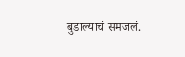बुडाल्याचं समजलं.